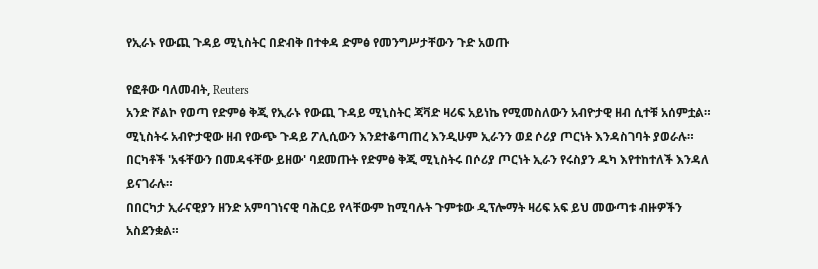የኢራኑ የውጪ ጉዳይ ሚኒስትር በድብቅ በተቀዳ ድምፅ የመንግሥታቸውን ጉድ አወጡ

የፎቶው ባለመብት, Reuters
አንድ ሾልኮ የወጣ የድምፅ ቅጂ የኢራኑ የውጪ ጉዳይ ሚኒስትር ጃቫድ ዛሪፍ አይነኬ የሚመስለውን አብዮታዊ ዘብ ሲተቹ አሰምቷል።
ሚኒስትሩ አብዮታዊው ዘብ የውጭ ጉዳይ ፖሊሲውን እንደተቆጣጠረ እንዲሁም ኢራንን ወደ ሶሪያ ጦርነት እንዳስገባት ያወራሉ።
በርካቶች 'አፋቸውን በመዳፋቸው ይዘው' ባደመጡት የድምፅ ቅጂ ሚኒስትሩ በሶሪያ ጦርነት ኢራን የሩስያን ዱካ እየተከተለች እንዳለ ይናገራሉ።
በበርካታ ኢራናዊያን ዘንድ አምባገነናዊ ባሕርይ የላቸውም ከሚባሉት ጉምቱው ዲፕሎማት ዛሪፍ አፍ ይህ መውጣቱ ብዙዎችን አስደንቋል።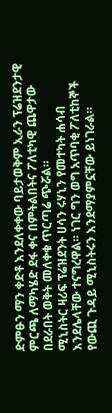ድምፁን ማን ቀድቶ እንደለቀቀው ባይታወቅም ኢራን ፕሬዝደንታዊ ምርጫ ለማካሄድ ደፋ ቀና በምትልበትና ፖለቲካዊ ጨዋታው በደራበት ወቅት መለቀቁ ጥርጣሬ ጭሯል።
ሚኒስትር ዛሪፍ ፕሬዝደንት ሀሳን ሩሃኒን የመተካት ሐሳብ እንደሌላቸው ተናግረዋል። ነገር ግን ወግ አጥባቂ ፖለቲከኞች የውጪ ጉዳይ ሚኒስትሩን እንደማያምኗቸው ይነገራል።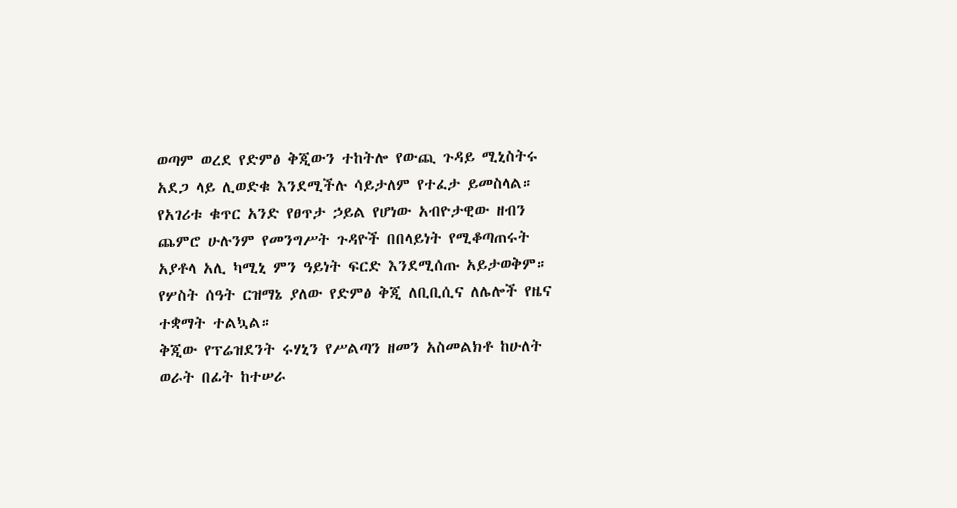ወጣም ወረደ የድምፅ ቅጂውን ተከትሎ የውጪ ጉዳይ ሚኒስትሩ አደጋ ላይ ሊወድቁ እንደሚችሉ ሳይታለም የተፈታ ይመስላል።
የአገሪቱ ቁጥር አንድ የፀጥታ ኃይል የሆነው አብዮታዊው ዘብን ጨምሮ ሁሉንም የመንግሥት ጉዳዮች በበላይነት የሚቆጣጠሩት አያቶላ አሊ ካሚኒ ምን ዓይነት ፍርድ እንደሚሰጡ አይታወቅም።
የሦስት ሰዓት ርዝማኔ ያለው የድምፅ ቅጂ ለቢቢሲና ለሌሎች የዜና ተቋማት ተልኳል።
ቅጂው የፕሬዝደንት ሩሃኒን የሥልጣን ዘመን አስመልክቶ ከሁለት ወራት በፊት ከተሠራ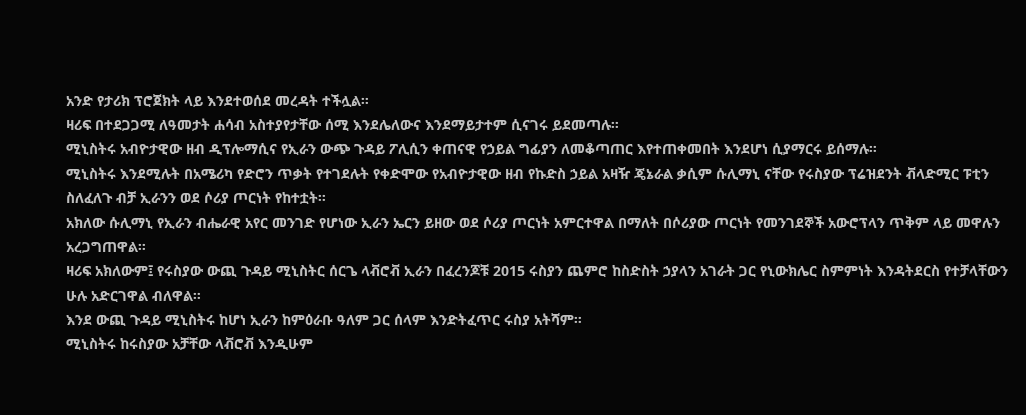አንድ የታሪክ ፕሮጀክት ላይ እንደተወሰደ መረዳት ተችሏል።
ዛሪፍ በተደጋጋሚ ለዓመታት ሐሳብ አስተያየታቸው ሰሚ እንደሌለውና እንደማይታተም ሲናገሩ ይደመጣሉ።
ሚኒስትሩ አብዮታዊው ዘብ ዲፕሎማሲና የኢራን ውጭ ጉዳይ ፖሊሲን ቀጠናዊ የኃይል ግፊያን ለመቆጣጠር እየተጠቀመበት እንደሆነ ሲያማርሩ ይሰማሉ።
ሚኒስትሩ እንደሚሉት በአሜሪካ የድሮን ጥቃት የተገደሉት የቀድሞው የአብዮታዊው ዘብ የኩድስ ኃይል አዛዥ ጄኔራል ቃሲም ሱሊማኒ ናቸው የሩስያው ፕሬዝደንት ቭላድሚር ፑቲን ስለፈለጉ ብቻ ኢራንን ወደ ሶሪያ ጦርነት የከተቷት።
አክለው ሱሊማኒ የኢራን ብሔራዊ አየር መንገድ የሆነው ኢራን ኤርን ይዘው ወደ ሶሪያ ጦርነት አምርተዋል በማለት በሶሪያው ጦርነት የመንገደኞች አውሮፕላን ጥቅም ላይ መዋሉን አረጋግጠዋል።
ዛሪፍ አክለውም፤ የሩስያው ውጪ ጉዳይ ሚኒስትር ሰርጌ ላቭሮቭ ኢራን በፈረንጆቹ 2015 ሩስያን ጨምሮ ከስድስት ኃያላን አገራት ጋር የኒውክሌር ስምምነት እንዳትደርስ የተቻላቸውን ሁሉ አድርገዋል ብለዋል።
እንደ ውጪ ጉዳይ ሚኒስትሩ ከሆነ ኢራን ከምዕራቡ ዓለም ጋር ሰላም እንድትፈጥር ሩስያ አትሻም።
ሚኒስትሩ ከሩስያው አቻቸው ላቭሮቭ እንዲሁም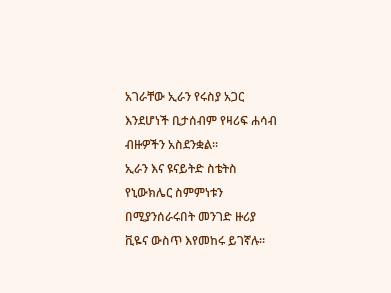አገራቸው ኢራን የሩስያ አጋር እንደሆነች ቢታሰብም የዛሪፍ ሐሳብ ብዙዎችን አስደንቋል።
ኢራን እና ዩናይትድ ስቴትስ የኒውክሌር ስምምነቱን በሚያንሰራሩበት መንገድ ዙሪያ ቪዬና ውስጥ እየመከሩ ይገኛሉ።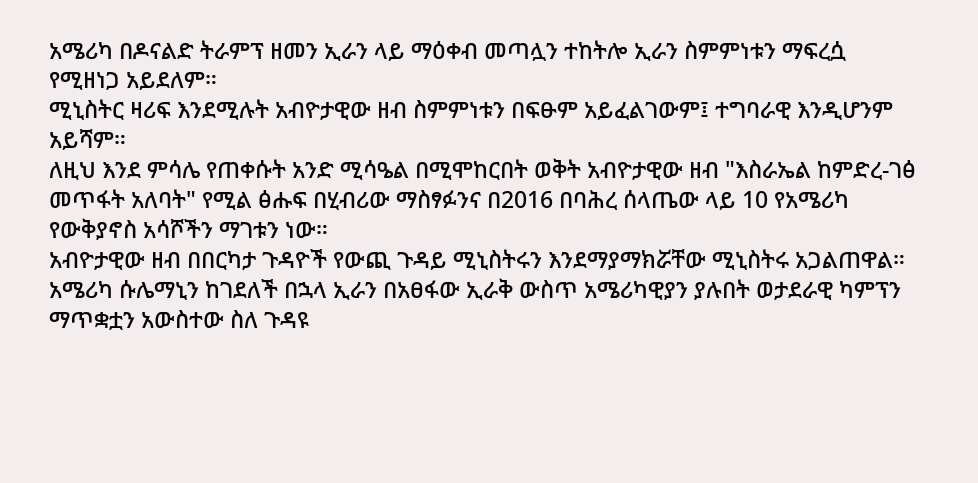አሜሪካ በዶናልድ ትራምፕ ዘመን ኢራን ላይ ማዕቀብ መጣሏን ተከትሎ ኢራን ስምምነቱን ማፍረሷ የሚዘነጋ አይደለም።
ሚኒስትር ዛሪፍ እንደሚሉት አብዮታዊው ዘብ ስምምነቱን በፍፁም አይፈልገውም፤ ተግባራዊ እንዲሆንም አይሻም።
ለዚህ እንደ ምሳሌ የጠቀሱት አንድ ሚሳዔል በሚሞከርበት ወቅት አብዮታዊው ዘብ "እስራኤል ከምድረ-ገፅ መጥፋት አለባት" የሚል ፅሑፍ በሂብሪው ማስፃፉንና በ2016 በባሕረ ሰላጤው ላይ 10 የአሜሪካ የውቅያኖስ አሳሾችን ማገቱን ነው።
አብዮታዊው ዘብ በበርካታ ጉዳዮች የውጪ ጉዳይ ሚኒስትሩን እንደማያማክሯቸው ሚኒስትሩ አጋልጠዋል።
አሜሪካ ሱሌማኒን ከገደለች በኋላ ኢራን በአፀፋው ኢራቅ ውስጥ አሜሪካዊያን ያሉበት ወታደራዊ ካምፕን ማጥቋቷን አውስተው ስለ ጉዳዩ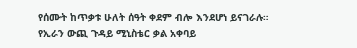የሰሙት ከጥቃቱ ሁለት ሰዓት ቀደም ብሎ እንደሆነ ይናገራሉ።
የኢራን ውጪ ጉዳይ ሚኒስቴር ቃል አቀባይ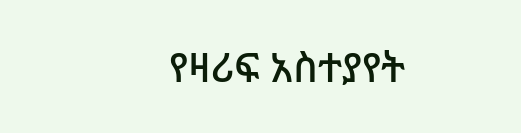የዛሪፍ አስተያየት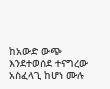ከአውድ ውጭ እንደተወሰደ ተናግረው አስፈላጊ ከሆነ ሙሉ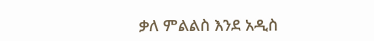ቃለ ምልልስ እንደ አዲስ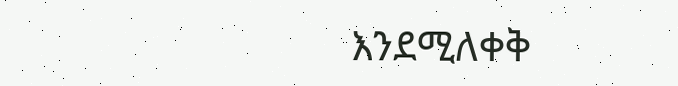እንደሚለቀቅ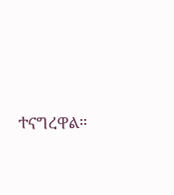ተናግረዋል።